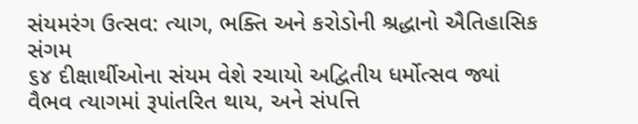સંયમરંગ ઉત્સવ: ત્યાગ, ભક્તિ અને કરોડોની શ્રદ્ધાનો ઐતિહાસિક સંગમ
૬૪ દીક્ષાર્થીઓના સંયમ વેશે રચાયો અદ્વિતીય ધર્મોત્સવ જ્યાં વૈભવ ત્યાગમાં રૂપાંતરિત થાય, અને સંપત્તિ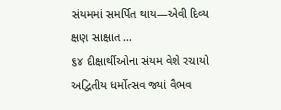સંયમમાં સમર્પિત થાય—એવી દિવ્ય ક્ષણ સાક્ષાત ...
૬૪ દીક્ષાર્થીઓના સંયમ વેશે રચાયો અદ્વિતીય ધર્મોત્સવ જ્યાં વૈભવ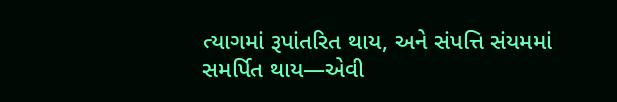ત્યાગમાં રૂપાંતરિત થાય, અને સંપત્તિ સંયમમાં સમર્પિત થાય—એવી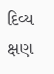દિવ્ય ક્ષણ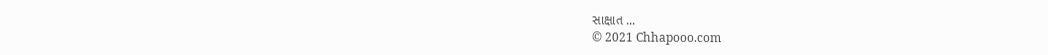સાક્ષાત ...
© 2021 Chhapooo.com